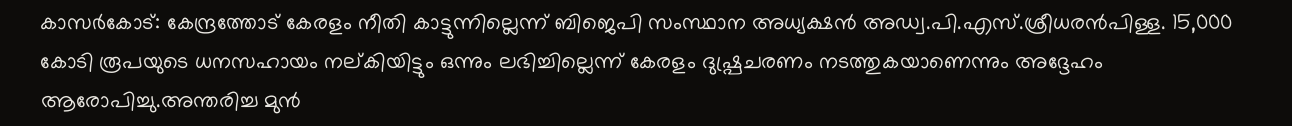കാസർകോട്: കേന്ദ്രത്തോട് കേരളം നീതി കാട്ടുന്നില്ലെന്ന് ബിജെപി സംസ്ഥാന അധ്യക്ഷൻ അഡ്വ.പി.എസ്.ശ്രീധരൻപിള്ള. 15,000 കോടി രൂപയുടെ ധനസഹായം നല്കിയിട്ടും ഒന്നും ലഭിച്ചില്ലെന്ന് കേരളം ദുഷ്പ്രചരണം നടത്തുകയാണെന്നും അദ്ദേഹം ആരോപിച്ചു.അന്തരിച്ച മുൻ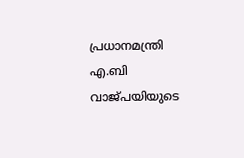പ്രധാനമന്ത്രി എ.ബി വാജ്പയിയുടെ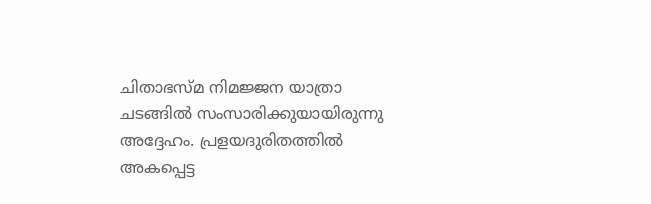ചിതാഭസ്മ നിമജ്ജന യാത്രാ ചടങ്ങിൽ സംസാരിക്കുയായിരുന്നു അദ്ദേഹം. പ്രളയദുരിതത്തിൽ അകപ്പെട്ട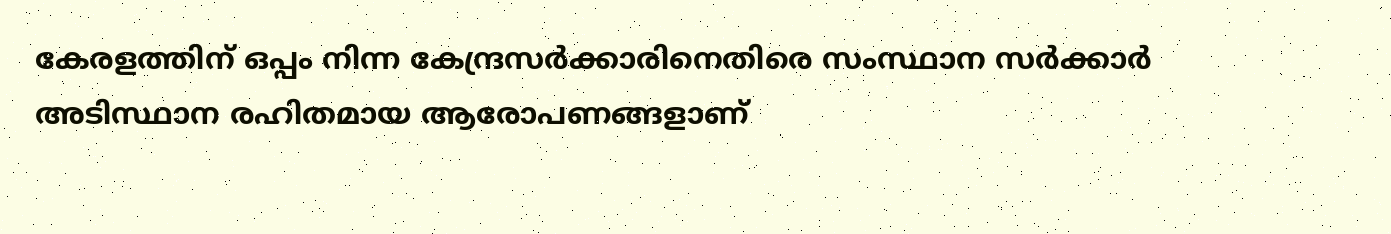കേരളത്തിന് ഒപ്പം നിന്ന കേന്ദ്രസർക്കാരിനെതിരെ സംസ്ഥാന സർക്കാർ അടിസ്ഥാന രഹിതമായ ആരോപണങ്ങളാണ്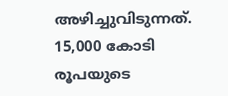അഴിച്ചുവിടുന്നത്. 15,000 കോടി രൂപയുടെ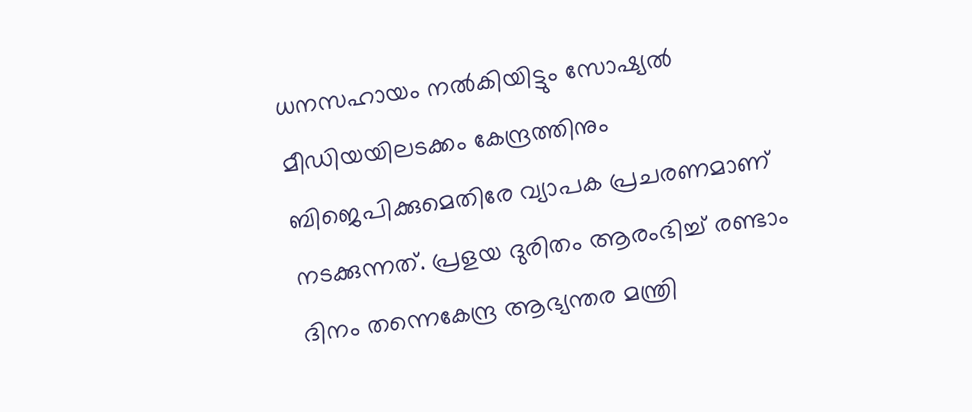ധനസഹായം നൽകിയിട്ടും സോഷ്യൽ മീഡിയയിലടക്കം കേന്ദ്രത്തിനും ബിജെപിക്കുമെതിരേ വ്യാപക പ്രചരണമാണ് നടക്കുന്നത്. പ്രളയ ദുരിതം ആരംഭിച്ച് രണ്ടാം ദിനം തന്നെകേന്ദ്ര ആഭ്യന്തര മന്ത്രി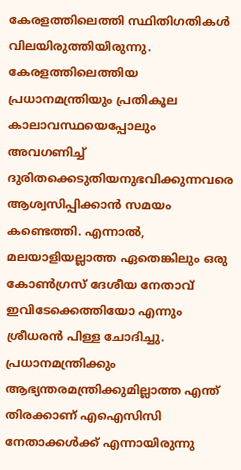കേരളത്തിലെത്തി സ്ഥിതിഗതികൾ വിലയിരുത്തിയിരുന്നു. കേരളത്തിലെത്തിയ പ്രധാനമന്ത്രിയും പ്രതികൂല കാലാവസ്ഥയെപ്പോലും അവഗണിച്ച് ദുരിതക്കെടുതിയനുഭവിക്കുന്നവരെ ആശ്വസിപ്പിക്കാൻ സമയം കണ്ടെത്തി. എന്നാൽ, മലയാളിയല്ലാത്ത ഏതെങ്കിലും ഒരു കോൺഗ്രസ് ദേശീയ നേതാവ് ഇവിടേക്കെത്തിയോ എന്നും ശ്രീധരൻ പിള്ള ചോദിച്ചു. പ്രധാനമന്ത്രിക്കും ആഭ്യന്തരമന്ത്രിക്കുമില്ലാത്ത എന്ത് തിരക്കാണ് എഐസിസി നേതാക്കൾക്ക് എന്നായിരുന്നു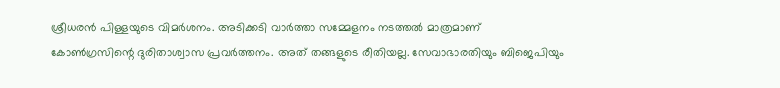ശ്രീധരൻ പിള്ളയുടെ വിമർശനം. അടിക്കടി വാർത്താ സമ്മേളനം നടത്തൽ മാത്രമാണ് കോൺഗ്രസിന്റെ ദുരിതാശ്വാസ പ്രവർത്തനം. അത് തങ്ങളുടെ രീതിയല്ല. സേവാഭാരതിയും ബിജെപിയും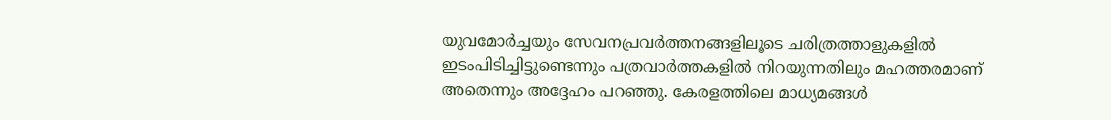യുവമോർച്ചയും സേവനപ്രവർത്തനങ്ങളിലൂടെ ചരിത്രത്താളുകളിൽ ഇടംപിടിച്ചിട്ടുണ്ടെന്നും പത്രവാർത്തകളിൽ നിറയുന്നതിലും മഹത്തരമാണ് അതെന്നും അദ്ദേഹം പറഞ്ഞു. കേരളത്തിലെ മാധ്യമങ്ങൾ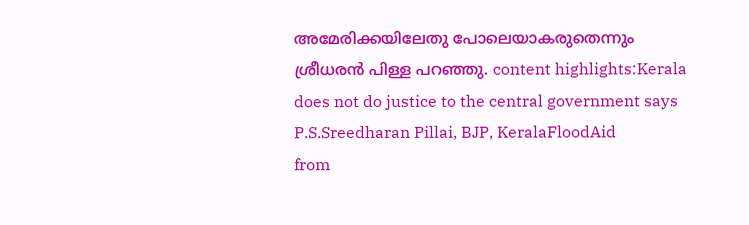അമേരിക്കയിലേതു പോലെയാകരുതെന്നും ശ്രീധരൻ പിള്ള പറഞ്ഞു. content highlights:Kerala does not do justice to the central government says P.S.Sreedharan Pillai, BJP, KeralaFloodAid
from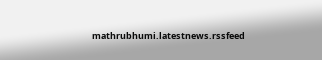mathrubhumi.latestnews.rssfeed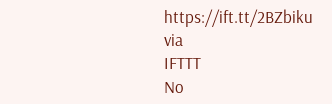https://ift.tt/2BZbiku
via
IFTTT
No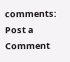comments:
Post a Comment